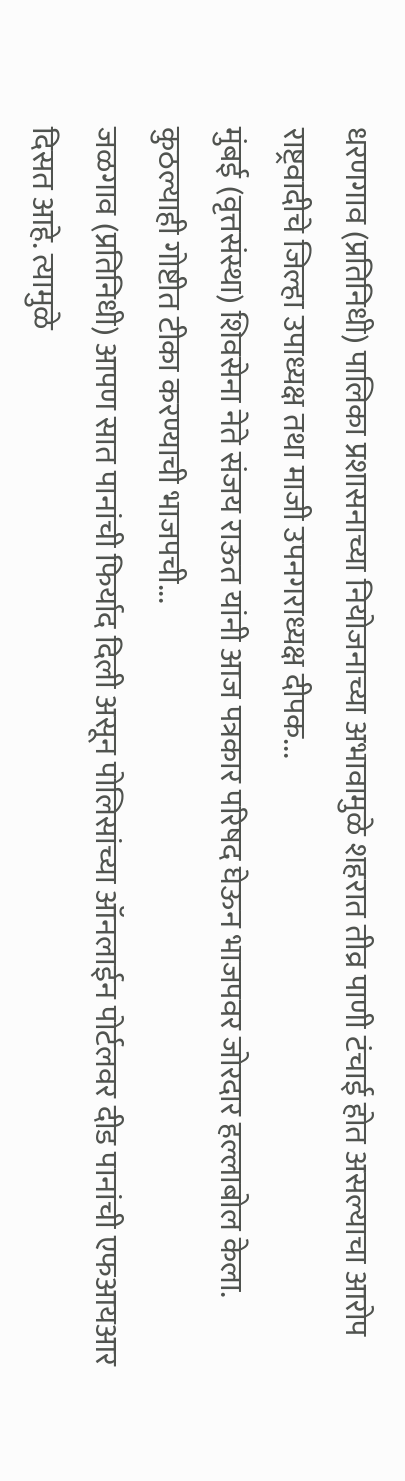धरणगाव (प्रतिनिधी) पालिका प्रशासनाच्या नियोजनाच्या अभावामुळे शहरात तीव्र पाणी टंचाई होत असल्याचा आरोप राष्ट्रवादीचे जिल्हा उपाध्यक्ष तथा माजी उपनगराध्यक्ष दीपक...
मुंबई (वृत्तसंस्था) शिवसेना नेते संजय राऊत यांनी आज पत्रकार परिषद घेऊन भाजपवर जोरदार हल्लाबोल केला. कुठल्याही गोष्टीत टीका करण्याची भाजपची...
जळगाव (प्रतिनिधी) आपण सात पानांची फिर्याद दिली असून पोलिसांच्या ऑनलाईन पोर्टलवर दीड पानांची एफआयआर दिसत आहे. त्यामुळे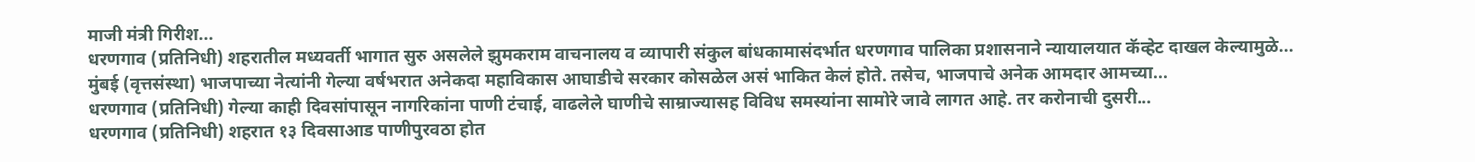माजी मंत्री गिरीश...
धरणगाव (प्रतिनिधी) शहरातील मध्यवर्ती भागात सुरु असलेले झुमकराम वाचनालय व व्यापारी संकुल बांधकामासंदर्भात धरणगाव पालिका प्रशासनाने न्यायालयात कॅव्हेट दाखल केल्यामुळे...
मुंबई (वृत्तसंस्था) भाजपाच्या नेत्यांनी गेल्या वर्षभरात अनेकदा महाविकास आघाडीचे सरकार कोसळेल असं भाकित केलं होते. तसेच, भाजपाचे अनेक आमदार आमच्या...
धरणगाव (प्रतिनिधी) गेल्या काही दिवसांपासून नागरिकांना पाणी टंचाई, वाढलेले घाणीचे साम्राज्यासह विविध समस्यांना सामोरे जावे लागत आहे. तर करोनाची दुसरी...
धरणगाव (प्रतिनिधी) शहरात १३ दिवसाआड पाणीपुरवठा होत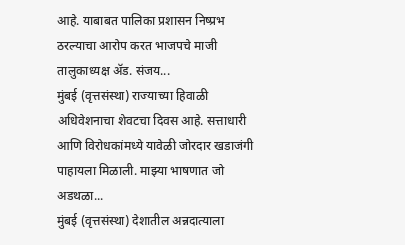आहे. याबाबत पालिका प्रशासन निष्प्रभ ठरल्याचा आरोप करत भाजपचे माजी तालुकाध्यक्ष ॲड. संजय...
मुंबई (वृत्तसंस्था) राज्याच्या हिवाळी अधिवेशनाचा शेवटचा दिवस आहे. सत्ताधारी आणि विरोधकांमध्ये यावेळी जोरदार खडाजंगी पाहायला मिळाली. माझ्या भाषणात जो अडथळा...
मुंबई (वृत्तसंस्था) देशातील अन्नदात्याला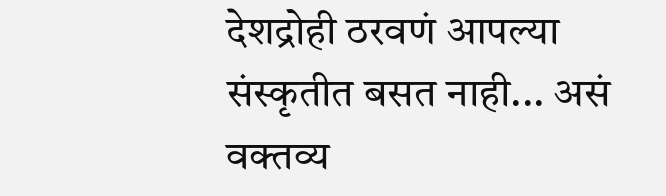देशद्रोही ठरवणं आपल्या संस्कृतीत बसत नाही... असं वक्तव्य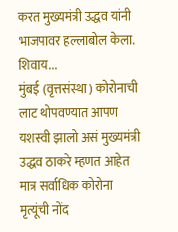करत मुख्यमंत्री उद्धव यांनी भाजपावर हल्लाबोल केला. शिवाय...
मुंबई (वृत्तसंस्था) कोरोनाची लाट थोपवण्यात आपण यशस्वी झालो असं मुख्यमंत्री उद्धव ठाकरे म्हणत आहेत मात्र सर्वाधिक कोरोना मृत्यूंची नोंद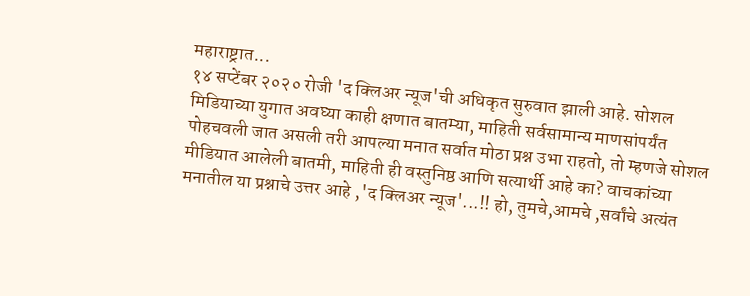महाराष्ट्रात...
१४ सप्टेंबर २०२० रोजी 'द क्लिअर न्यूज'ची अधिकृत सुरुवात झाली आहे. सोशल मिडियाच्या युगात अवघ्या काही क्षणात बातम्या, माहिती सर्वसामान्य माणसांपर्यंत पोहचवली जात असली तरी आपल्या मनात सर्वात मोठा प्रश्न उभा राहतो, तो म्हणजे सोशल मीडियात आलेली बातमी, माहिती ही वस्तुनिष्ठ आणि सत्यार्थी आहे का? वाचकांच्या मनातील या प्रश्नाचे उत्तर आहे ,'द क्लिअर न्यूज'...!! हो, तुमचे,आमचे ,सर्वांचे अत्यंत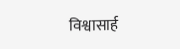विश्वासार्ह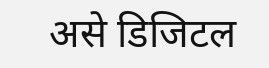असे डिजिटल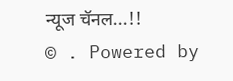न्यूज चॅनल...!!
© . Powered by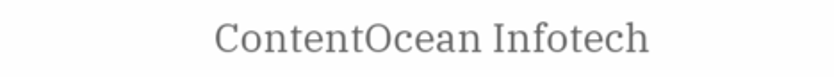ContentOcean Infotech